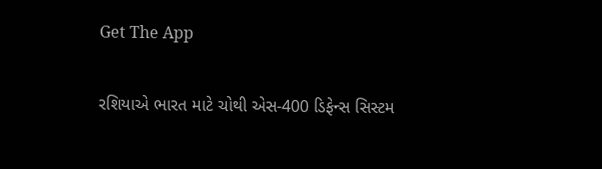Get The App

રશિયાએ ભારત માટે ચોથી એસ-400 ડિફેન્સ સિસ્ટમ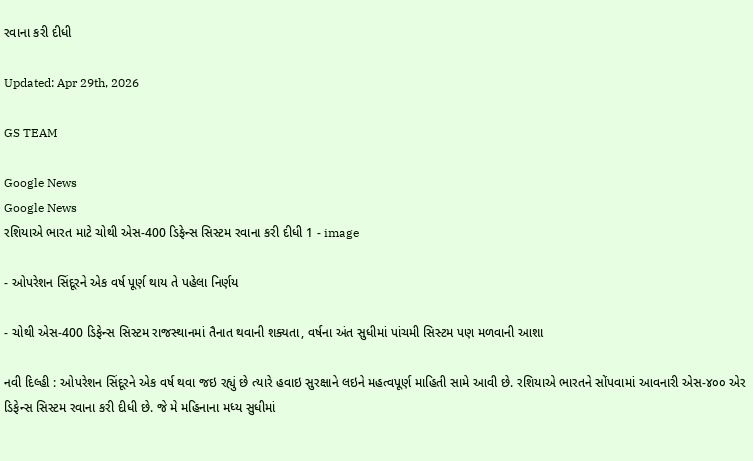રવાના કરી દીધી

Updated: Apr 29th, 2026

GS TEAM

Google News
Google News
રશિયાએ ભારત માટે ચોથી એસ-400 ડિફેન્સ સિસ્ટમ રવાના કરી દીધી 1 - image

- ઓપરેશન સિંદૂરને એક વર્ષ પૂર્ણ થાય તે પહેલા નિર્ણય

- ચોથી એસ-400 ડિફેન્સ સિસ્ટમ રાજસ્થાનમાં તૈનાત થવાની શક્યતા, વર્ષના અંત સુધીમાં પાંચમી સિસ્ટમ પણ મળવાની આશા

નવી દિલ્હી : ઓપરેશન સિંદૂરને એક વર્ષ થવા જઇ રહ્યું છે ત્યારે હવાઇ સુરક્ષાને લઇને મહત્વપૂર્ણ માહિતી સામે આવી છે. રશિયાએ ભારતને સોંપવામાં આવનારી એસ-૪૦૦ એર ડિફેન્સ સિસ્ટમ રવાના કરી દીધી છે. જે મે મહિનાના મધ્ય સુધીમાં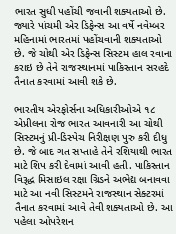ભારત સુધી પહોંચી જવાની શક્યતાઓ છે. જ્યારે પાંચમી એર ડિફેન્સ આ વર્ષે નવેમ્બર મહિનામાં ભારતમાં પહોંચવાની શક્યતાઓ છે. જે ચોથી એર ડિફેન્સ સિસ્ટમ હાલ રવાના કરાઇ છે તેને રાજસ્થાનમાં પાકિસ્તાન સરહદે તૈનાત કરવામાં આવી શકે છે.

ભારતીય એરફોર્સના અધિકારીઓએ ૧૮ એપ્રીલના રોજ ભારત આવનારી આ ચોથી સિસ્ટમનું પ્રી-ડિસ્પેચ નિરીક્ષણ પુરુ કરી દીધુ છે. જે બાદ ગત સપ્તાહે તેને રશિયાથી ભારત માટે શિપ કરી દેવામાં આવી હતી. પાકિસ્તાન વિરૂદ્ધ મિસાઇલ રક્ષા ગ્રિડને અભેદ્ય બનાવવા માટે આ નવી સિસ્ટમને રાજસ્થાન સેક્ટરમાં તૈનાત કરવામાં આવે તેવી શક્યતાઓ છે. આ પહેલા ઓપરેશન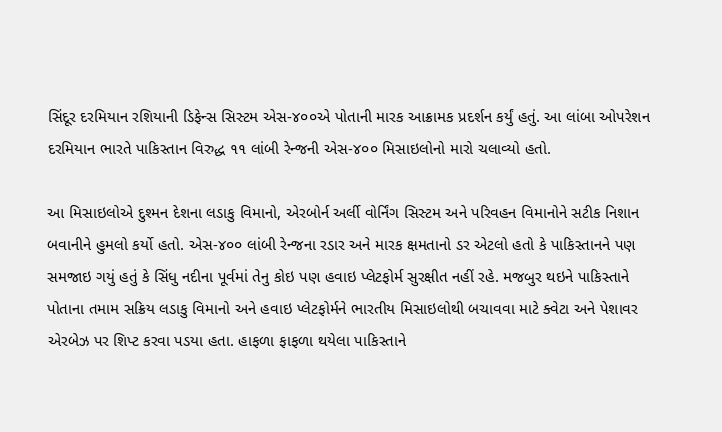સિંદૂર દરમિયાન રશિયાની ડિફેન્સ સિસ્ટમ એસ-૪૦૦એ પોતાની મારક આક્રામક પ્રદર્શન કર્યું હતું. આ લાંબા ઓપરેશન દરમિયાન ભારતે પાકિસ્તાન વિરુદ્ધ ૧૧ લાંબી રેન્જની એસ-૪૦૦ મિસાઇલોનો મારો ચલાવ્યો હતો.

આ મિસાઇલોએ દુશ્મન દેશના લડાકુ વિમાનો, એરબોર્ન અર્લી વોર્નિંગ સિસ્ટમ અને પરિવહન વિમાનોને સટીક નિશાન બવાનીને હુમલો કર્યો હતો. એસ-૪૦૦ લાંબી રેન્જના રડાર અને મારક ક્ષમતાનો ડર એટલો હતો કે પાકિસ્તાનને પણ સમજાઇ ગયું હતું કે સિંધુ નદીના પૂર્વમાં તેનુ કોઇ પણ હવાઇ પ્લેટફોર્મ સુરક્ષીત નહીં રહે. મજબુર થઇને પાકિસ્તાને પોતાના તમામ સક્રિય લડાકુ વિમાનો અને હવાઇ પ્લેટફોર્મને ભારતીય મિસાઇલોથી બચાવવા માટે ક્વેટા અને પેશાવર એરબેઝ પર શિપ્ટ કરવા પડયા હતા. હાફળા ફાફળા થયેલા પાકિસ્તાને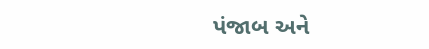પંજાબ અને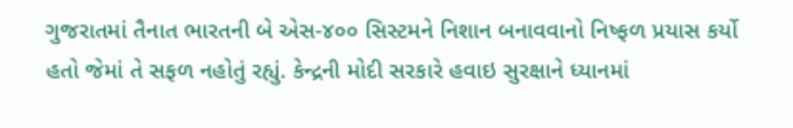ગુજરાતમાં તૈનાત ભારતની બે એસ-૪૦૦ સિસ્ટમને નિશાન બનાવવાનો નિષ્ફળ પ્રયાસ કર્યો હતો જેમાં તે સફળ નહોતું રહ્યું. કેન્દ્રની મોદી સરકારે હવાઇ સુરક્ષાને ધ્યાનમાં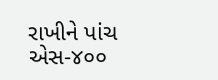રાખીને પાંચ એસ-૪૦૦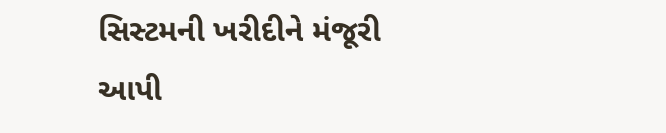સિસ્ટમની ખરીદીને મંજૂરી આપી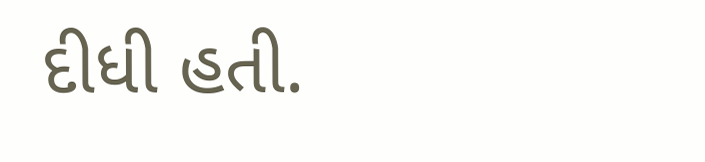દીધી હતી.